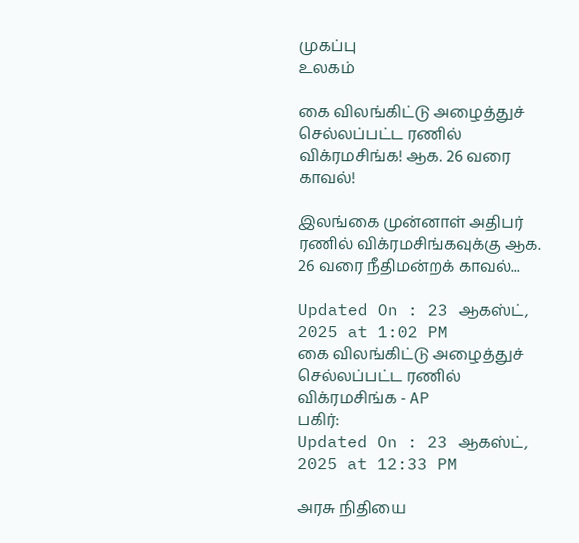முகப்பு
உலகம்

கை விலங்கிட்டு அழைத்துச் செல்லப்பட்ட ரணில் விக்ரமசிங்க! ஆக. 26 வரை காவல்!

இலங்கை முன்னாள் அதிபர் ரணில் விக்ரமசிங்கவுக்கு ஆக. 26 வரை நீதிமன்றக் காவல்...

Updated On : 23 ஆகஸ்ட், 2025 at 1:02 PM
கை விலங்கிட்டு அழைத்துச் செல்லப்பட்ட ரணில் விக்ரமசிங்க - AP
பகிர்:
Updated On : 23 ஆகஸ்ட், 2025 at 12:33 PM

அரசு நிதியை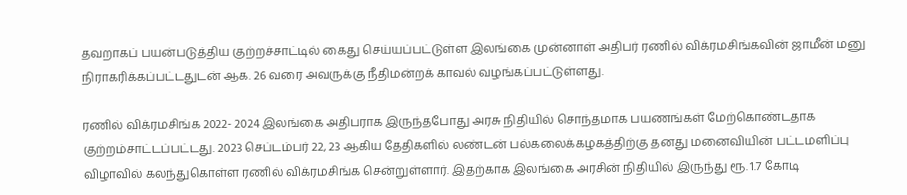தவறாகப் பயன்படுத்திய குற்றச்சாட்டில் கைது செய்யப்பட்டுள்ள இலங்கை முன்னாள் அதிபர் ரணில் விக்ரமசிங்கவின் ஜாமீன் மனு நிராகரிக்கப்பட்டதுடன் ஆக. 26 வரை அவருக்கு நீதிமன்றக் காவல் வழங்கப்பட்டுள்ளது.

ரணில் விக்ரமசிங்க 2022- 2024 இலங்கை அதிபராக இருந்தபோது அரசு நிதியில் சொந்தமாக பயணங்கள் மேற்கொண்டதாக குற்றம்சாட்டப்பட்டது. 2023 செப்டம்பர் 22, 23 ஆகிய தேதிகளில் லண்டன் பல்கலைக்கழகத்திற்கு தனது மனைவியின் பட்டமளிப்பு விழாவில் கலந்துகொள்ள ரணில் விக்ரமசிங்க சென்றுள்ளார். இதற்காக இலங்கை அரசின் நிதியில் இருந்து ரூ. 1.7 கோடி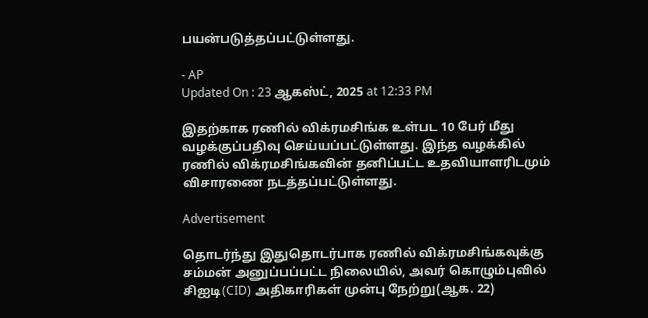பயன்படுத்தப்பட்டுள்ளது.

- AP
Updated On : 23 ஆகஸ்ட், 2025 at 12:33 PM

இதற்காக ரணில் விக்ரமசிங்க உள்பட 10 பேர் மீது வழக்குப்பதிவு செய்யப்பட்டுள்ளது. இந்த வழக்கில் ரணில் விக்ரமசிங்கவின் தனிப்பட்ட உதவியாளரிடமும் விசாரணை நடத்தப்பட்டுள்ளது.

Advertisement

தொடர்ந்து இதுதொடர்பாக ரணில் விக்ரமசிங்கவுக்கு சம்மன் அனுப்பப்பட்ட நிலையில், அவர் கொழும்புவில் சிஐடி(CID) அதிகாரிகள் முன்பு நேற்று(ஆக. 22)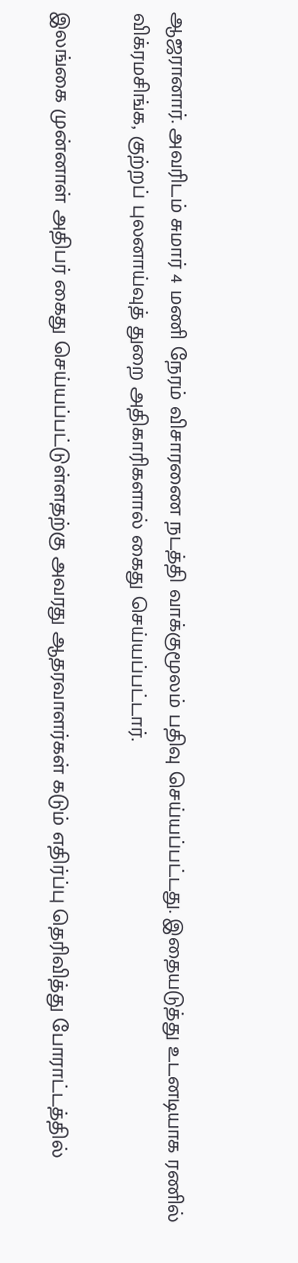ஆஜரானார். அவரிடம் சுமார் 4 மணி நேரம் விசாரணை நடத்தி வாக்குமூலம் பதிவு செய்யப்பட்டது. இதையடுத்து உடனடியாக ரணில் விக்ரமசிங்க, குற்றப் புலனாய்வுத் துறை அதிகாரிகளால் கைது செய்யப்பட்டார்.

இலங்கை முன்னாள் அதிபர் கைது செய்யப்பட்டுள்ளதற்கு அவரது ஆதரவாளர்கள் கடும் எதிர்ப்பு தெரிவித்து போராட்டத்தில்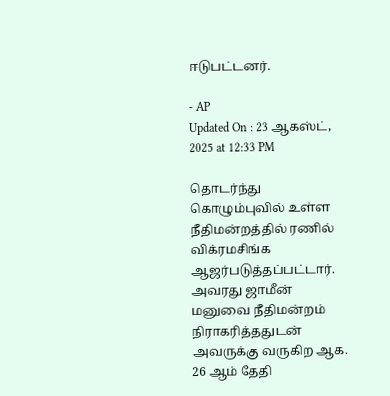ஈடுபட்டனர்.

- AP
Updated On : 23 ஆகஸ்ட், 2025 at 12:33 PM

தொடர்ந்து கொழும்புவில் உள்ள நீதிமன்றத்தில் ரணில் விக்ரமசிங்க ஆஜர்படுத்தப்பட்டார். அவரது ஜாமீன் மனுவை நீதிமன்றம் நிராகரித்ததுடன் அவருக்கு வருகிற ஆக. 26 ஆம் தேதி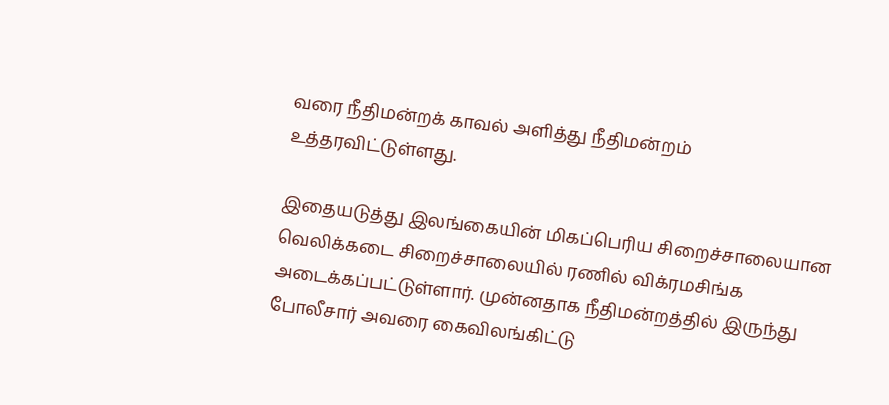வரை நீதிமன்றக் காவல் அளித்து நீதிமன்றம் உத்தரவிட்டுள்ளது.

இதையடுத்து இலங்கையின் மிகப்பெரிய சிறைச்சாலையான வெலிக்கடை சிறைச்சாலையில் ரணில் விக்ரமசிங்க அடைக்கப்பட்டுள்ளார். முன்னதாக நீதிமன்றத்தில் இருந்து போலீசார் அவரை கைவிலங்கிட்டு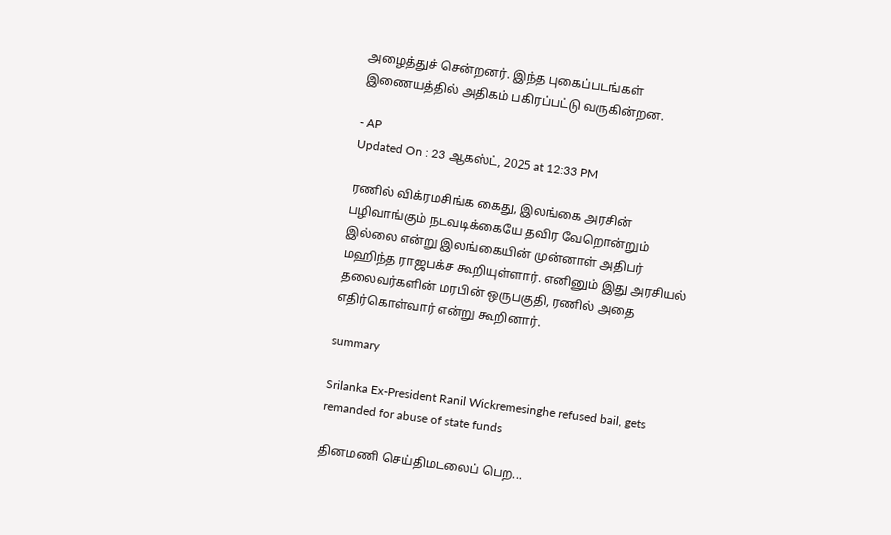அழைத்துச் சென்றனர். இந்த புகைப்படங்கள் இணையத்தில் அதிகம் பகிரப்பட்டு வருகின்றன.

- AP
Updated On : 23 ஆகஸ்ட், 2025 at 12:33 PM

ரணில் விக்ரமசிங்க கைது, இலங்கை அரசின் பழிவாங்கும் நடவடிக்கையே தவிர வேறொன்றும் இல்லை என்று இலங்கையின் முன்னாள் அதிபர் மஹிந்த ராஜபக்ச கூறியுள்ளார். எனினும் இது அரசியல் தலைவர்களின் மரபின் ஒருபகுதி, ரணில் அதை எதிர்கொள்வார் என்று கூறினார்.

summary

Srilanka Ex-President Ranil Wickremesinghe refused bail, gets remanded for abuse of state funds

தினமணி செய்திமடலைப் பெற...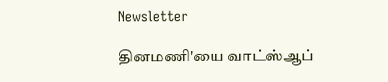Newsletter

தினமணி'யை வாட்ஸ்ஆப்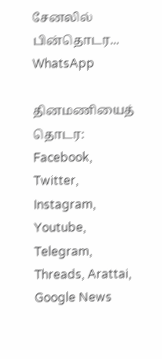சேனலில் பின்தொடர... WhatsApp

தினமணியைத் தொடர: Facebook, Twitter, Instagram, Youtube, Telegram, Threads, Arattai, Google News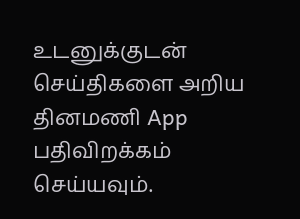உடனுக்குடன் செய்திகளை அறிய தினமணி App பதிவிறக்கம் செய்யவும்.